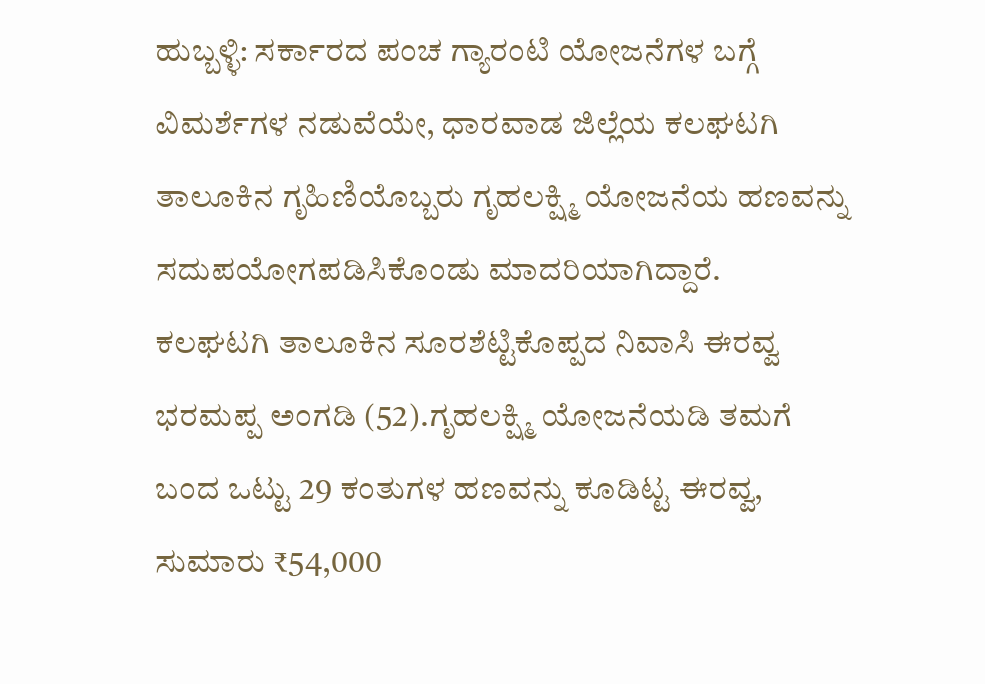ಹುಬ್ಬಳ್ಳಿ: ಸರ್ಕಾರದ ಪಂಚ ಗ್ಯಾರಂಟಿ ಯೋಜನೆಗಳ ಬಗ್ಗೆ ವಿಮರ್ಶೆಗಳ ನಡುವೆಯೇ, ಧಾರವಾಡ ಜಿಲ್ಲೆಯ ಕಲಘಟಗಿ ತಾಲೂಕಿನ ಗೃಹಿಣಿಯೊಬ್ಬರು ಗೃಹಲಕ್ಷ್ಮಿ ಯೋಜನೆಯ ಹಣವನ್ನು ಸದುಪಯೋಗಪಡಿಸಿಕೊಂಡು ಮಾದರಿಯಾಗಿದ್ದಾರೆ.
ಕಲಘಟಗಿ ತಾಲೂಕಿನ ಸೂರಶೆಟ್ಟಿಕೊಪ್ಪದ ನಿವಾಸಿ ಈರವ್ವ ಭರಮಪ್ಪ ಅಂಗಡಿ (52).ಗೃಹಲಕ್ಷ್ಮಿ ಯೋಜನೆಯಡಿ ತಮಗೆ ಬಂದ ಒಟ್ಟು 29 ಕಂತುಗಳ ಹಣವನ್ನು ಕೂಡಿಟ್ಟ ಈರವ್ವ, ಸುಮಾರು ₹54,000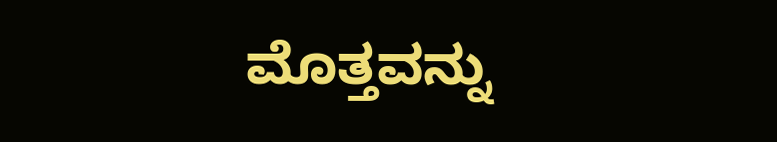ಮೊತ್ತವನ್ನು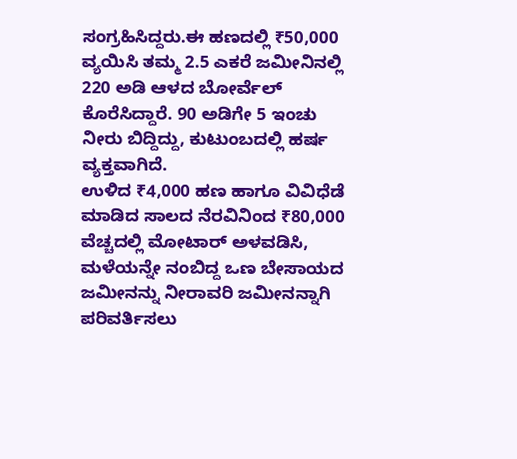ಸಂಗ್ರಹಿಸಿದ್ದರು.ಈ ಹಣದಲ್ಲಿ ₹50,000 ವ್ಯಯಿಸಿ ತಮ್ಮ 2.5 ಎಕರೆ ಜಮೀನಿನಲ್ಲಿ 220 ಅಡಿ ಆಳದ ಬೋರ್ವೆಲ್ ಕೊರೆಸಿದ್ದಾರೆ. 90 ಅಡಿಗೇ 5 ಇಂಚು ನೀರು ಬಿದ್ದಿದ್ದು, ಕುಟುಂಬದಲ್ಲಿ ಹರ್ಷ ವ್ಯಕ್ತವಾಗಿದೆ.
ಉಳಿದ ₹4,000 ಹಣ ಹಾಗೂ ವಿವಿಧೆಡೆ ಮಾಡಿದ ಸಾಲದ ನೆರವಿನಿಂದ ₹80,000 ವೆಚ್ಚದಲ್ಲಿ ಮೋಟಾರ್ ಅಳವಡಿಸಿ, ಮಳೆಯನ್ನೇ ನಂಬಿದ್ದ ಒಣ ಬೇಸಾಯದ ಜಮೀನನ್ನು ನೀರಾವರಿ ಜಮೀನನ್ನಾಗಿ ಪರಿವರ್ತಿಸಲು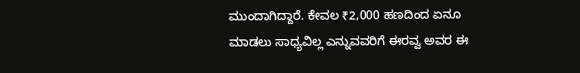ಮುಂದಾಗಿದ್ದಾರೆ. ಕೇವಲ ₹2,000 ಹಣದಿಂದ ಏನೂ ಮಾಡಲು ಸಾಧ್ಯವಿಲ್ಲ ಎನ್ನುವವರಿಗೆ ಈರವ್ವ ಅವರ ಈ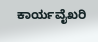ಕಾರ್ಯವೈಖರಿ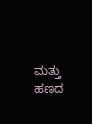ಮತ್ತು ಹಣದ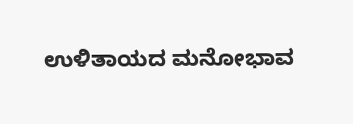ಉಳಿತಾಯದ ಮನೋಭಾವ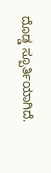ದೊಡ್ಡ ಸ್ಪೂರ್ತಿಯಾಗಿದೆ.